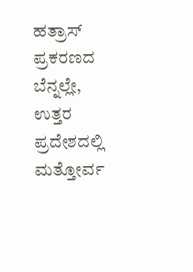ಹತ್ರಾಸ್ ಪ್ರಕರಣದ ಬೆನ್ನಲ್ಲೇ, ಉತ್ತರ ಪ್ರದೇಶದಲ್ಲಿ ಮತ್ತೋರ್ವ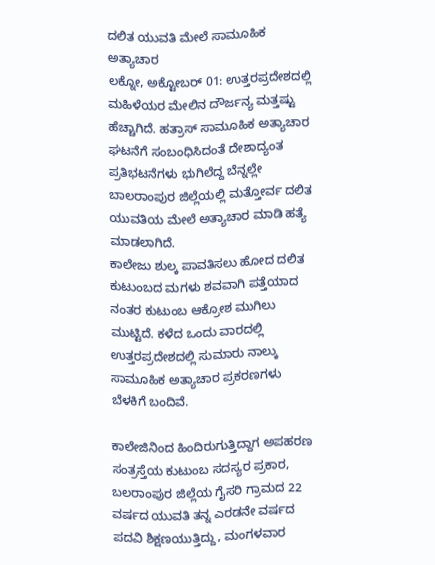ದಲಿತ ಯುವತಿ ಮೇಲೆ ಸಾಮೂಹಿಕ ಅತ್ಯಾಚಾರ
ಲಕ್ನೋ, ಅಕ್ಟೋಬರ್ 01: ಉತ್ತರಪ್ರದೇಶದಲ್ಲಿ ಮಹಿಳೆಯರ ಮೇಲಿನ ದೌರ್ಜನ್ಯ ಮತ್ತಷ್ಟು ಹೆಚ್ಚಾಗಿದೆ. ಹತ್ರಾಸ್ ಸಾಮೂಹಿಕ ಅತ್ಯಾಚಾರ ಘಟನೆಗೆ ಸಂಬಂಧಿಸಿದಂತೆ ದೇಶಾದ್ಯಂತ ಪ್ರತಿಭಟನೆಗಳು ಭುಗಿಲೆದ್ದ ಬೆನ್ನಲ್ಲೇ ಬಾಲರಾಂಪುರ ಜಿಲ್ಲೆಯಲ್ಲಿ ಮತ್ತೋರ್ವ ದಲಿತ ಯುವತಿಯ ಮೇಲೆ ಅತ್ಯಾಚಾರ ಮಾಡಿ ಹತ್ಯೆ ಮಾಡಲಾಗಿದೆ.
ಕಾಲೇಜು ಶುಲ್ಕ ಪಾವತಿಸಲು ಹೋದ ದಲಿತ ಕುಟುಂಬದ ಮಗಳು ಶವವಾಗಿ ಪತ್ತೆಯಾದ ನಂತರ ಕುಟುಂಬ ಆಕ್ರೋಶ ಮುಗಿಲು ಮುಟ್ಟಿದೆ. ಕಳೆದ ಒಂದು ವಾರದಲ್ಲಿ ಉತ್ತರಪ್ರದೇಶದಲ್ಲಿ ಸುಮಾರು ನಾಲ್ಕು ಸಾಮೂಹಿಕ ಅತ್ಯಾಚಾರ ಪ್ರಕರಣಗಳು ಬೆಳಕಿಗೆ ಬಂದಿವೆ.

ಕಾಲೇಜಿನಿಂದ ಹಿಂದಿರುಗುತ್ತಿದ್ದಾಗ ಅಪಹರಣ
ಸಂತ್ರಸ್ತೆಯ ಕುಟುಂಬ ಸದಸ್ಯರ ಪ್ರಕಾರ, ಬಲರಾಂಪುರ ಜಿಲ್ಲೆಯ ಗೈಸರಿ ಗ್ರಾಮದ 22 ವರ್ಷದ ಯುವತಿ ತನ್ನ ಎರಡನೇ ವರ್ಷದ ಪದವಿ ಶಿಕ್ಷಣಯುತ್ತಿದ್ದು, ಮಂಗಳವಾರ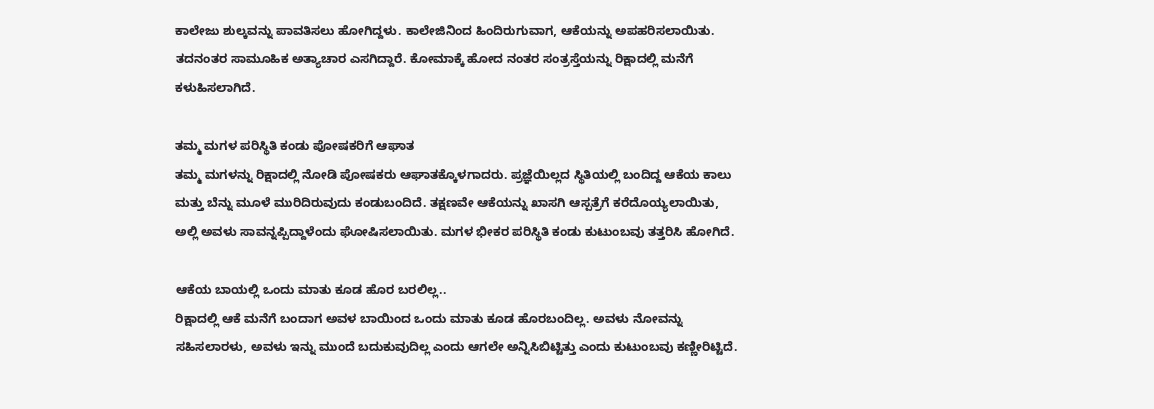ಕಾಲೇಜು ಶುಲ್ಕವನ್ನು ಪಾವತಿಸಲು ಹೋಗಿದ್ದಳು. ಕಾಲೇಜಿನಿಂದ ಹಿಂದಿರುಗುವಾಗ, ಆಕೆಯನ್ನು ಅಪಹರಿಸಲಾಯಿತು. ತದನಂತರ ಸಾಮೂಹಿಕ ಅತ್ಯಾಚಾರ ಎಸಗಿದ್ದಾರೆ. ಕೋಮಾಕ್ಕೆ ಹೋದ ನಂತರ ಸಂತ್ರಸ್ತೆಯನ್ನು ರಿಕ್ಷಾದಲ್ಲಿ ಮನೆಗೆ ಕಳುಹಿಸಲಾಗಿದೆ.

ತಮ್ಮ ಮಗಳ ಪರಿಸ್ಥಿತಿ ಕಂಡು ಪೋಷಕರಿಗೆ ಆಘಾತ
ತಮ್ಮ ಮಗಳನ್ನು ರಿಕ್ಷಾದಲ್ಲಿ ನೋಡಿ ಪೋಷಕರು ಆಘಾತಕ್ಕೊಳಗಾದರು. ಪ್ರಜ್ಞೆಯಿಲ್ಲದ ಸ್ಥಿತಿಯಲ್ಲಿ ಬಂದಿದ್ದ ಆಕೆಯ ಕಾಲು ಮತ್ತು ಬೆನ್ನು ಮೂಳೆ ಮುರಿದಿರುವುದು ಕಂಡುಬಂದಿದೆ. ತಕ್ಷಣವೇ ಆಕೆಯನ್ನು ಖಾಸಗಿ ಆಸ್ಪತ್ರೆಗೆ ಕರೆದೊಯ್ಯಲಾಯಿತು, ಅಲ್ಲಿ ಅವಳು ಸಾವನ್ನಪ್ಪಿದ್ದಾಳೆಂದು ಘೋಷಿಸಲಾಯಿತು. ಮಗಳ ಭೀಕರ ಪರಿಸ್ಥಿತಿ ಕಂಡು ಕುಟುಂಬವು ತತ್ತರಿಸಿ ಹೋಗಿದೆ.

ಆಕೆಯ ಬಾಯಲ್ಲಿ ಒಂದು ಮಾತು ಕೂಡ ಹೊರ ಬರಲಿಲ್ಲ..
ರಿಕ್ಷಾದಲ್ಲಿ ಆಕೆ ಮನೆಗೆ ಬಂದಾಗ ಅವಳ ಬಾಯಿಂದ ಒಂದು ಮಾತು ಕೂಡ ಹೊರಬಂದಿಲ್ಲ. ಅವಳು ನೋವನ್ನು ಸಹಿಸಲಾರಳು, ಅವಳು ಇನ್ನು ಮುಂದೆ ಬದುಕುವುದಿಲ್ಲ ಎಂದು ಆಗಲೇ ಅನ್ನಿಸಿಬಿಟ್ಟಿತ್ತು ಎಂದು ಕುಟುಂಬವು ಕಣ್ಣೀರಿಟ್ಟಿದೆ.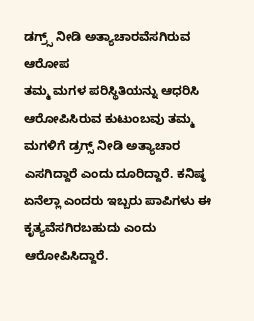ಡಗ್ರ್ಸ್ ನೀಡಿ ಅತ್ಯಾಚಾರವೆಸಗಿರುವ ಆರೋಪ
ತಮ್ಮ ಮಗಳ ಪರಿಸ್ಥಿತಿಯನ್ನು ಆಧರಿಸಿ ಆರೋಪಿಸಿರುವ ಕುಟುಂಬವು ತಮ್ಮ ಮಗಳಿಗೆ ಡ್ರಗ್ಸ್ ನೀಡಿ ಅತ್ಯಾಚಾರ ಎಸಗಿದ್ದಾರೆ ಎಂದು ದೂರಿದ್ದಾರೆ. ಕನಿಷ್ಠ ಏನೆಲ್ಲಾ ಎಂದರು ಇಬ್ಬರು ಪಾಪಿಗಳು ಈ ಕೃತ್ಯವೆಸಗಿರಬಹುದು ಎಂದು ಆರೋಪಿಸಿದ್ದಾರೆ.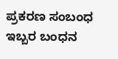ಪ್ರಕರಣ ಸಂಬಂಧ ಇಬ್ಬರ ಬಂಧನ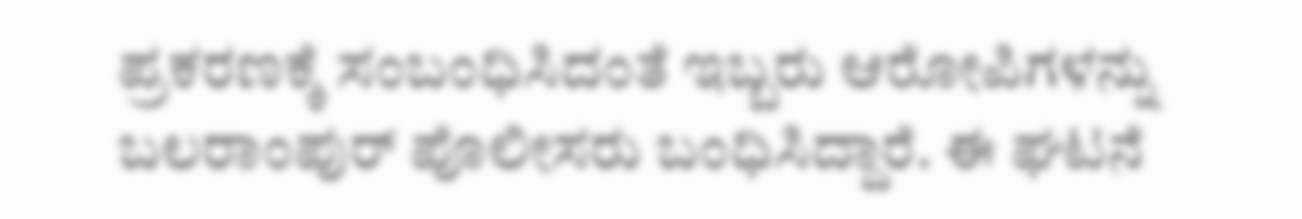ಪ್ರಕರಣಕ್ಕೆ ಸಂಬಂಧಿಸಿದಂತೆ ಇಬ್ಬರು ಆರೋಪಿಗಳನ್ನು ಬಲರಾಂಪುರ್ ಪೊಲೀಸರು ಬಂಧಿಸಿದ್ದಾರೆ. ಈ ಘಟನೆ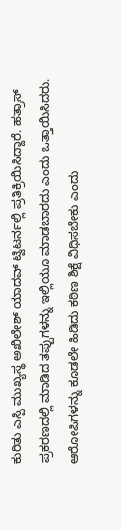ಕುರಿತು ಎಸ್ಪಿ ಮುಖ್ಯಸ್ಥ ಅಖಿಲೇಶ್ ಯಾದವ್ ಟ್ವಿಟರ್ನಲ್ಲಿ ಪ್ರತಿಕ್ರಿಯಿಸಿದ್ದಾರೆ. ಹತ್ರಾಸ್ ಪ್ರಕರಣದಲ್ಲಿ ಮಾಡಿದ ತಪ್ಪುಗಳನ್ನು ಇಲ್ಲಿಯೂ ಮಾಡಬಾರದು ಎಂದು ಒತ್ತಾಯಿಸಿದರು. ಆರೋಪಿಗಳನ್ನು ಕೂಡಲೇ ಹಿಡಿದು ಕಠಿಣ ಶಿಕ್ಷೆ ವಿಧಿಸಬೇಕು ಎಂದು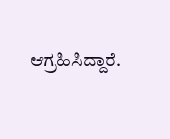ಆಗ್ರಹಿಸಿದ್ದಾರೆ.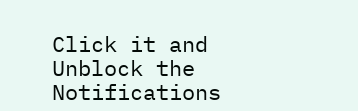Click it and Unblock the Notifications